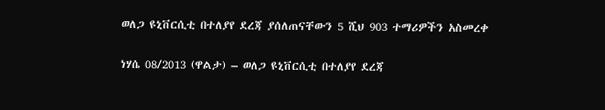ወለጋ ዩኒቨርሲቲ በተለያየ ደረጃ ያሰለጠናቸውን 5 ሺህ 903 ተማሪዎችን አስመረቀ

ነሃሴ 08/2013 (ዋልታ) – ወለጋ ዩኒቨርሲቲ በተለያየ ደረጃ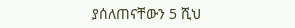ያሰለጠናቸውን 5 ሺህ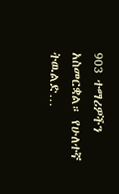903 ተማሪዎችን አስመርቋል። የሁለተኛ ትዉልድ…